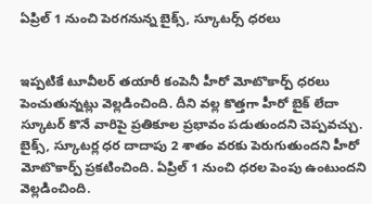ఏప్రిల్ 1 నుంచి పెరగనున్న బైక్స్, స్కూటర్స్ ధరలు


ఇప్పటికే టూవీలర్ తయారీ కంపెనీ హీరో మోటొకార్ప్ ధరలు పెంచుతున్నట్లు వెల్లడించింది. దీని వల్ల కొత్తగా హీరో బైక్ లేదా స్కూటర్ కొనే వారిపై ప్రతికూల ప్రభావం పడుతుందని చెప్పవచ్చు. బైక్స్, స్కూటర్ల ధర దాదాపు 2 శాతం వరకు పెరుగుతుందని హీరో మోటొకార్ప్ ప్రకటించింది. ఏప్రిల్ 1 నుంచి ధరల పెంపు ఉంటుందని వెల్లడించింది.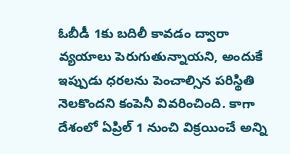ఓబీడీ 1కు బదిలీ కావడం ద్వారా వ్యయాలు పెరుగుతున్నాయని, అందుకే ఇప్పుడు ధరలను పెంచాల్సిన పరిస్థితి నెలకొందని కంపెనీ వివరించింది. కాగా దేశంలో ఏప్రిల్ 1 నుంచి విక్రయించే అన్ని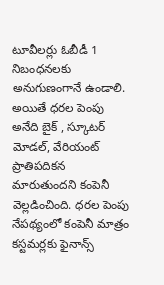టూవీలర్లు ఓబీడీ 1 నిబంధనలకు అనుగుణంగానే ఉండాలి. అయితే ధరల పెంపు అనేది బైక్ , స్కూటర్ మోడల్, వేరియంట్ ప్రాతిపదికన మారుతుందని కంపెనీ వెల్లడించింది. ధరల పెంపు నేపథ్యంలో కంపెనీ మాత్రం కస్టమర్లకు ఫైనాన్స్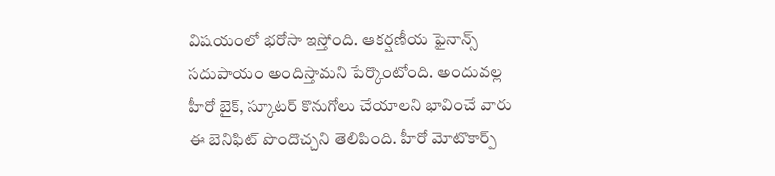విషయంలో భరోసా ఇస్తోంది. ఆకర్షణీయ ఫైనాన్స్ సదుపాయం అందిస్తామని పేర్కొంటోంది. అందువల్ల హీరో బైక్, స్కూటర్ కొనుగోలు చేయాలని భావించే వారు ఈ బెనిఫిట్ పొందొచ్చని తెలిపింది. హీరో మోటొకార్ప్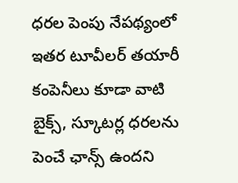ధరల పెంపు నేపథ్యంలో ఇతర టూవీలర్ తయారీ కంపెనీలు కూడా వాటి బైక్స్, స్కూటర్ల ధరలను పెంచే ఛాన్స్ ఉందని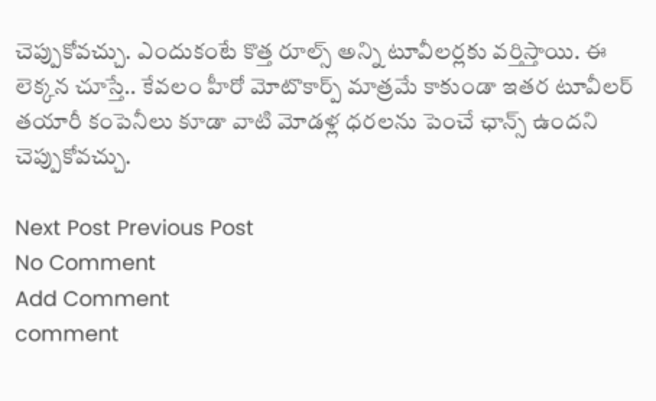చెప్పుకోవచ్చు. ఎందుకంటే కొత్త రూల్స్ అన్ని టూవీలర్లకు వర్తిస్తాయి. ఈ లెక్కన చూస్తే.. కేవలం హీరో మోటొకార్ప్ మాత్రమే కాకుండా ఇతర టూవీలర్ తయారీ కంపెనీలు కూడా వాటి మోడళ్ల ధరలను పెంచే ఛాన్స్ ఉందని చెప్పుకోవచ్చు.

Next Post Previous Post
No Comment
Add Comment
comment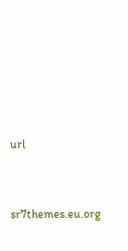url




sr7themes.eu.org